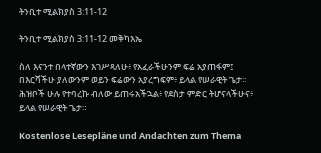ትንቢተ ሚልክያስ 3:11-12

ትንቢተ ሚልክያስ 3:11-12 መቅካእኤ

ስለ እናንተ በላተኛውን እገሥጻለሁ፥ የአፈራችሁንም ፍሬ አያጠፋም፤ በእርሻችሁ ያለውንም ወይን ፍሬውን አያረግፍም፥ ይላል የሠራዊት ጌታ። ሕዝቦች ሁሉ የተባረኩ ብለው ይጠሩአችኋል፥ የደስታ ምድር ትሆናላችሁና፥ ይላል የሠራዊት ጌታ።

Kostenlose Lesepläne und Andachten zum Thema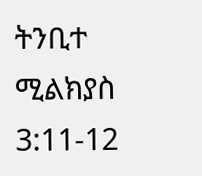ትንቢተ ሚልክያስ 3:11-12